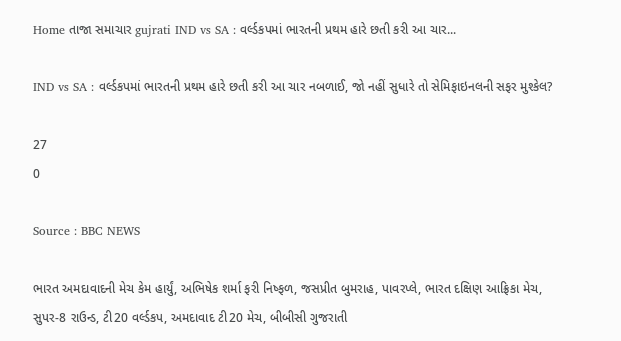Home તાજા સમાચાર gujrati IND vs SA : વર્લ્ડકપમાં ભારતની પ્રથમ હારે છતી કરી આ ચાર...

IND vs SA : વર્લ્ડકપમાં ભારતની પ્રથમ હારે છતી કરી આ ચાર નબળાઈ, જો નહીં સુધારે તો સેમિફાઇનલની સફર મુશ્કેલ?

27
0

Source : BBC NEWS

ભારત અમદાવાદની મેચ કેમ હાર્યું, અભિષેક શર્મા ફરી નિષ્ફળ, જસપ્રીત બુમરાહ, પાવરપ્લે, ભારત દક્ષિણ આફ્રિકા મેચ, સુપર-8 રાઉન્ડ, ટી20 વર્લ્ડકપ, અમદાવાદ ટી20 મેચ, બીબીસી ગુજરાતી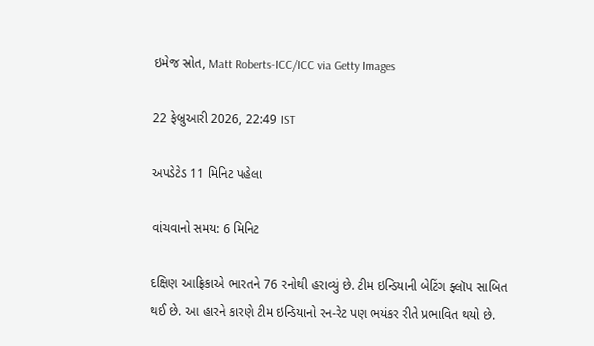ઇમેજ સ્રોત, Matt Roberts-ICC/ICC via Getty Images

22 ફેબ્રુઆરી 2026, 22:49 IST

અપડેટેડ 11 મિનિટ પહેલા

વાંચવાનો સમય: 6 મિનિટ

દક્ષિણ આફ્રિકાએ ભારતને 76 રનોથી હરાવ્યું છે. ટીમ ઇન્ડિયાની બેટિંગ ફ્લૉપ સાબિત થઈ છે. આ હારને કારણે ટીમ ઇન્ડિયાનો રન-રેટ પણ ભયંકર રીતે પ્રભાવિત થયો છે.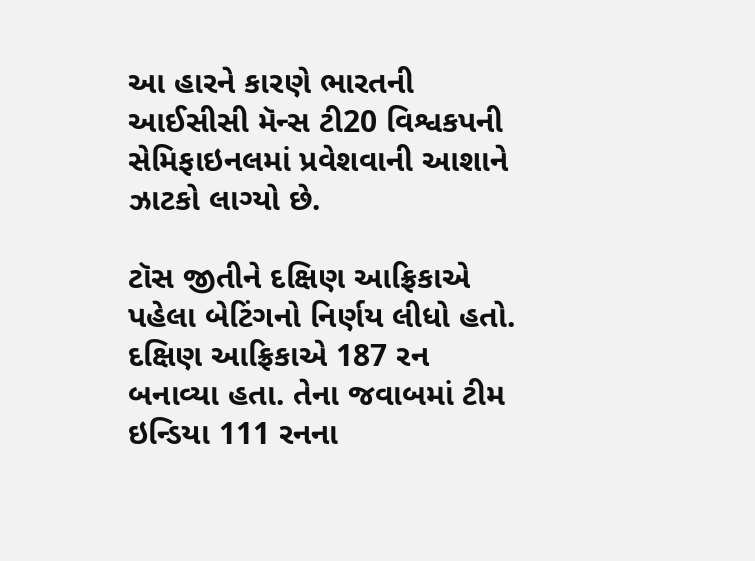આ હારને કારણે ભારતની આઈસીસી મૅન્સ ટી20 વિશ્વકપની સેમિફાઇનલમાં પ્રવેશવાની આશાને ઝાટકો લાગ્યો છે.

ટૉસ જીતીને દક્ષિણ આફ્રિકાએ પહેલા બેટિંગનો નિર્ણય લીધો હતો. દક્ષિણ આફ્રિકાએ 187 રન બનાવ્યા હતા. તેના જવાબમાં ટીમ ઇન્ડિયા 111 રનના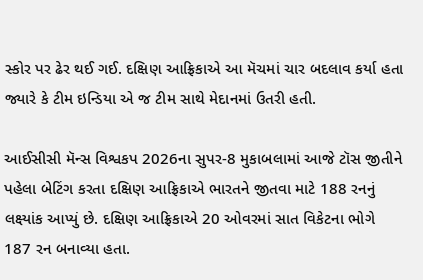સ્કોર પર ઢેર થઈ ગઈ. દક્ષિણ આફ્રિકાએ આ મૅચમાં ચાર બદલાવ કર્યા હતા જ્યારે કે ટીમ ઇન્ડિયા એ જ ટીમ સાથે મેદાનમાં ઉતરી હતી.

આઈસીસી મૅન્સ વિશ્વકપ 2026ના સુપર-8 મુકાબલામાં આજે ટૉસ જીતીને પહેલા બેટિંગ કરતા દક્ષિણ આફ્રિકાએ ભારતને જીતવા માટે 188 રનનું લક્ષ્યાંક આપ્યું છે. દક્ષિણ આફ્રિકાએ 20 ઓવરમાં સાત વિકેટના ભોગે 187 રન બનાવ્યા હતા.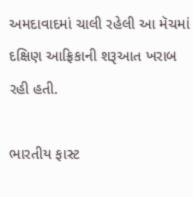અમદાવાદમાં ચાલી રહેલી આ મૅચમાં દક્ષિણ આફ્રિકાની શરૂઆત ખરાબ રહી હતી.

ભારતીય ફાસ્ટ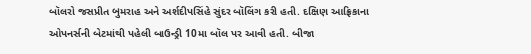બૉલરો જસપ્રીત બુમરાહ અને અર્શદીપસિંહે સુંદર બૉલિંગ કરી હતી. દક્ષિણ આફ્રિકાના ઓપનર્સની બેટમાંથી પહેલી બાઉન્ડ્રી 10મા બૉલ પર આવી હતી. બીજા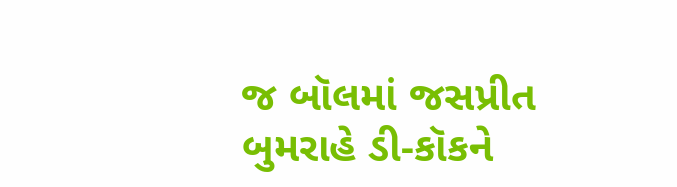જ બૉલમાં જસપ્રીત બુમરાહે ડી-કૉકને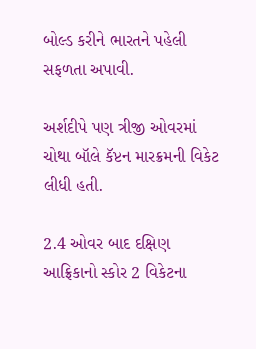બોલ્ડ કરીને ભારતને પહેલી સફળતા અપાવી.

અર્શદીપે પણ ત્રીજી ઓવરમાં ચોથા બૉલે કૅપ્ટન મારક્રમની વિકેટ લીધી હતી.

2.4 ઓવર બાદ દક્ષિણ આફ્રિકાનો સ્કોર 2 વિકેટના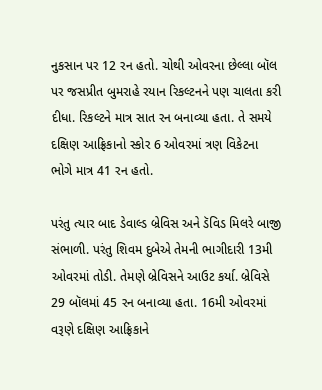નુકસાન પર 12 રન હતો. ચોથી ઓવરના છેલ્લા બૉલ પર જસપ્રીત બુમરાહે રયાન રિકલ્ટનને પણ ચાલતા કરી દીધા. રિકલ્ટને માત્ર સાત રન બનાવ્યા હતા. તે સમયે દક્ષિણ આફ્રિકાનો સ્કોર 6 ઓવરમાં ત્રણ વિકેટના ભોગે માત્ર 41 રન હતો.

પરંતુ ત્યાર બાદ ડેવાલ્ડ બ્રેવિસ અને ડૅવિડ મિલરે બાજી સંભાળી. પરંતુ શિવમ દુબેએ તેમની ભાગીદારી 13મી ઓવરમાં તોડી. તેમણે બ્રેવિસને આઉટ કર્યા. બ્રેવિસે 29 બૉલમાં 45 રન બનાવ્યા હતા. 16મી ઓવરમાં વરૂણે દક્ષિણ આફ્રિકાને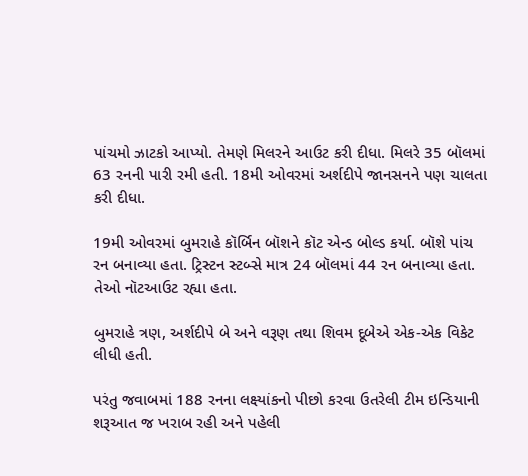પાંચમો ઝાટકો આપ્યો. તેમણે મિલરને આઉટ કરી દીધા. મિલરે 35 બૉલમાં 63 રનની પારી રમી હતી. 18મી ઓવરમાં અર્શદીપે જાનસનને પણ ચાલતા કરી દીધા.

19મી ઓવરમાં બુમરાહે કૉર્બિન બૉશને કૉટ એન્ડ બોલ્ડ કર્યા. બૉશે પાંચ રન બનાવ્યા હતા. ટ્રિસ્ટન સ્ટબ્સે માત્ર 24 બૉલમાં 44 રન બનાવ્યા હતા. તેઓ નૉટઆઉટ રહ્યા હતા.

બુમરાહે ત્રણ, અર્શદીપે બે અને વરૂણ તથા શિવમ દૂબેએ એક-એક વિકેટ લીધી હતી.

પરંતુ જવાબમાં 188 રનના લક્ષ્યાંકનો પીછો કરવા ઉતરેલી ટીમ ઇન્ડિયાની શરૂઆત જ ખરાબ રહી અને પહેલી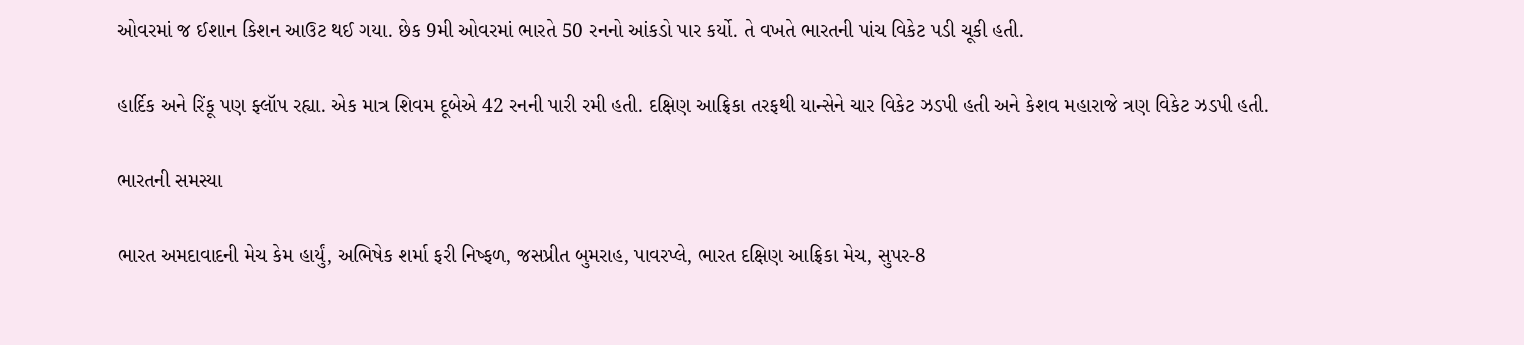ઓવરમાં જ ઈશાન કિશન આઉટ થઈ ગયા. છેક 9મી ઓવરમાં ભારતે 50 રનનો આંકડો પાર કર્યો. તે વખતે ભારતની પાંચ વિકેટ પડી ચૂકી હતી.

હાર્દિક અને રિંકૂ પણ ફ્લૉપ રહ્યા. એક માત્ર શિવમ દૂબેએ 42 રનની પારી રમી હતી. દક્ષિણ આફ્રિકા તરફથી યાન્સેને ચાર વિકેટ ઝડપી હતી અને કેશવ મહારાજે ત્રણ વિકેટ ઝડપી હતી.

ભારતની સમસ્યા

ભારત અમદાવાદની મેચ કેમ હાર્યું, અભિષેક શર્મા ફરી નિષ્ફળ, જસપ્રીત બુમરાહ, પાવરપ્લે, ભારત દક્ષિણ આફ્રિકા મેચ, સુપર-8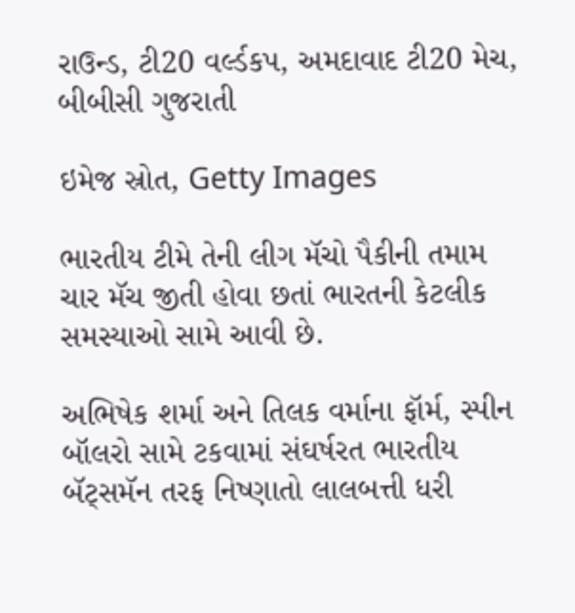રાઉન્ડ, ટી20 વર્લ્ડકપ, અમદાવાદ ટી20 મેચ, બીબીસી ગુજરાતી

ઇમેજ સ્રોત, Getty Images

ભારતીય ટીમે તેની લીગ મૅચો પૈકીની તમામ ચાર મૅચ જીતી હોવા છતાં ભારતની કેટલીક સમસ્યાઓ સામે આવી છે.

અભિષેક શર્મા અને તિલક વર્માના ફૉર્મ, સ્પીન બૉલરો સામે ટકવામાં સંઘર્ષરત ભારતીય બૅટ્સમૅન તરફ નિષ્ણાતો લાલબત્તી ધરી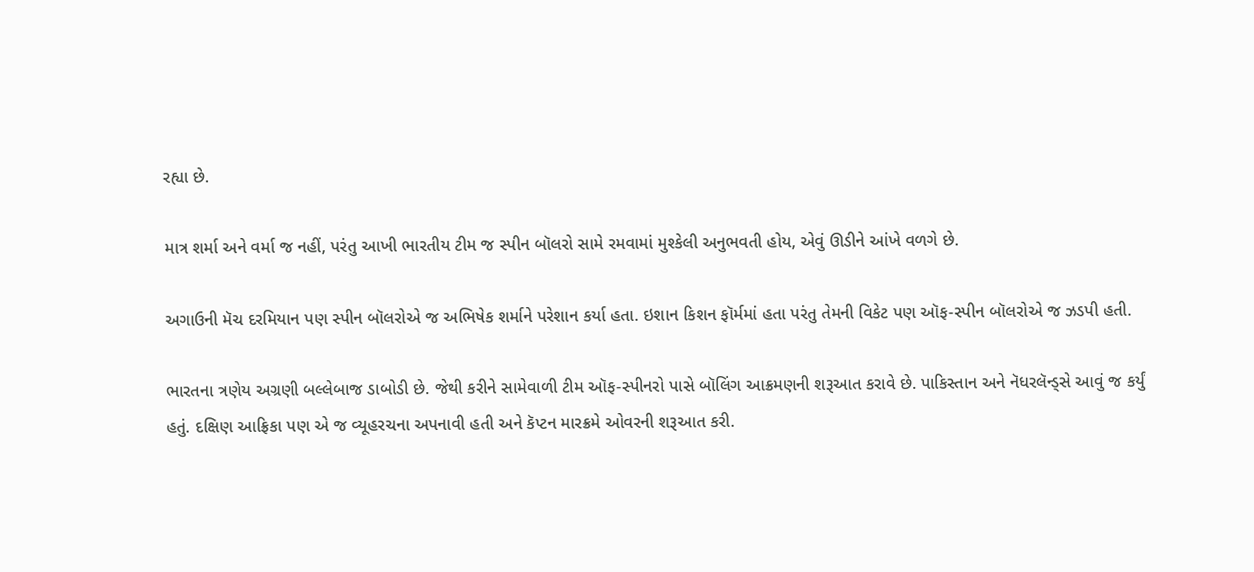રહ્યા છે.

માત્ર શર્મા અને વર્મા જ નહીં, પરંતુ આખી ભારતીય ટીમ જ સ્પીન બૉલરો સામે રમવામાં મુશ્કેલી અનુભવતી હોય, એવું ઊડીને આંખે વળગે છે.

અગાઉની મૅચ દરમિયાન પણ સ્પીન બૉલરોએ જ અભિષેક શર્માને પરેશાન કર્યા હતા. ઇશાન કિશન ફૉર્મમાં હતા પરંતુ તેમની વિકેટ પણ ઑફ-સ્પીન બૉલરોએ જ ઝડપી હતી.

ભારતના ત્રણેય અગ્રણી બલ્લેબાજ ડાબોડી છે. જેથી કરીને સામેવાળી ટીમ ઑફ-સ્પીનરો પાસે બૉલિંગ આક્રમણની શરૂઆત કરાવે છે. પાકિસ્તાન અને નૅધરલૅન્ડ્સે આવું જ કર્યું હતું. દક્ષિણ આફ્રિકા પણ એ જ વ્યૂહરચના અપનાવી હતી અને કૅપ્ટન મારક્રમે ઓવરની શરૂઆત કરી.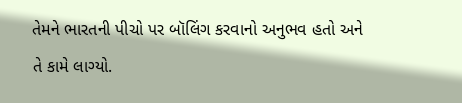તેમને ભારતની પીચો પર બૉલિંગ કરવાનો અનુભવ હતો અને તે કામે લાગ્યો.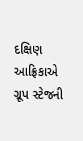દક્ષિણ આફ્રિકાએ ગ્રૂપ સ્ટેજની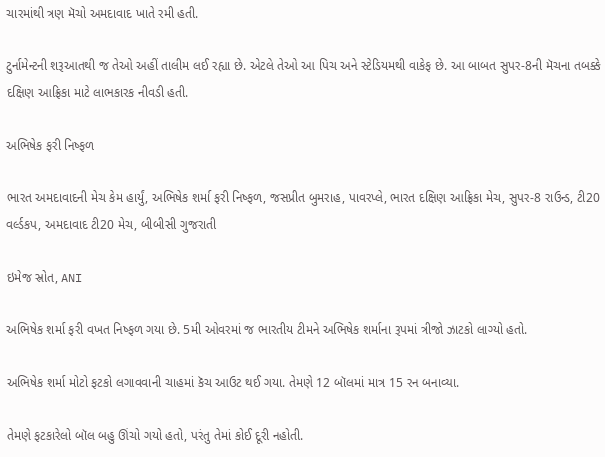ચારમાંથી ત્રણ મૅચો અમદાવાદ ખાતે રમી હતી.

ટુર્નામેન્ટની શરૂઆતથી જ તેઓ અહીં તાલીમ લઈ રહ્યા છે. એટલે તેઓ આ પિચ અને સ્ટેડિયમથી વાકેફ છે. આ બાબત સુપર-8ની મૅચના તબક્કે દક્ષિણ આફ્રિકા માટે લાભકારક નીવડી હતી.

અભિષેક ફરી નિષ્ફળ

ભારત અમદાવાદની મેચ કેમ હાર્યું, અભિષેક શર્મા ફરી નિષ્ફળ, જસપ્રીત બુમરાહ, પાવરપ્લે, ભારત દક્ષિણ આફ્રિકા મેચ, સુપર-8 રાઉન્ડ, ટી20 વર્લ્ડકપ, અમદાવાદ ટી20 મેચ, બીબીસી ગુજરાતી

ઇમેજ સ્રોત, ANI

અભિષેક શર્મા ફરી વખત નિષ્ફળ ગયા છે. 5મી ઓવરમાં જ ભારતીય ટીમને અભિષેક શર્માના રૂપમાં ત્રીજો ઝાટકો લાગ્યો હતો.

અભિષેક શર્મા મોટો ફટકો લગાવવાની ચાહમાં કૅચ આઉટ થઈ ગયા. તેમણે 12 બૉલમાં માત્ર 15 રન બનાવ્યા.

તેમણે ફટકારેલો બૉલ બહુ ઊંચો ગયો હતો, પરંતુ તેમાં કોઈ દૂરી નહોતી.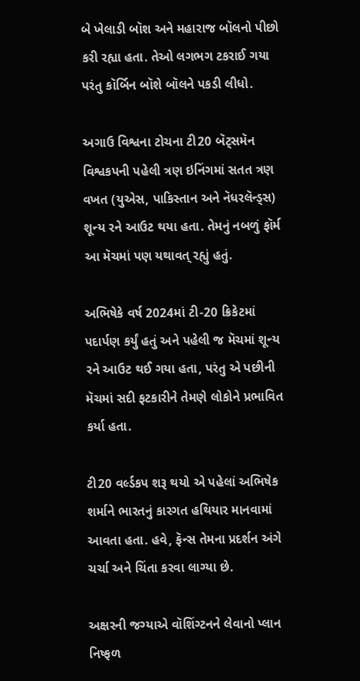બે ખેલાડી બૉશ અને મહારાજ બૉલનો પીછો કરી રહ્યા હતા. તેઓ લગભગ ટકરાઈ ગયા પરંતુ કૉર્બિન બૉશે બૉલને પકડી લીધો.

અગાઉ વિશ્વના ટોચના ટી20 બૅટ્સમૅન વિશ્વકપની પહેલી ત્રણ ઇનિંગમાં સતત ત્રણ વખત (યુએસ, પાકિસ્તાન અને નૅધરલૅન્ડ્સ) શૂન્ય રને આઉટ થયા હતા. તેમનું નબળું ફૉર્મ આ મૅચમાં પણ યથાવત્ રહ્યું હતું.

અભિષેકે વર્ષ 2024માં ટી-20 ક્રિકેટમાં પદાર્પણ કર્યું હતું અને પહેલી જ મૅચમાં શૂન્ય રને આઉટ થઈ ગયા હતા, પરંતુ એ પછીની મૅચમાં સદી ફટકારીને તેમણે લોકોને પ્રભાવિત કર્યા હતા.

ટી20 વર્લ્ડકપ શરૂ થયો એ પહેલાં અભિષેક શર્માને ભારતનું કારગત હથિયાર માનવામાં આવતા હતા. હવે, ફૅન્સ તેમના પ્રદર્શન અંગે ચર્ચા અને ચિંતા કરવા લાગ્યા છે.

અક્ષરની જગ્યાએ વૉશિંગ્ટનને લેવાનો પ્લાન નિષ્ફળ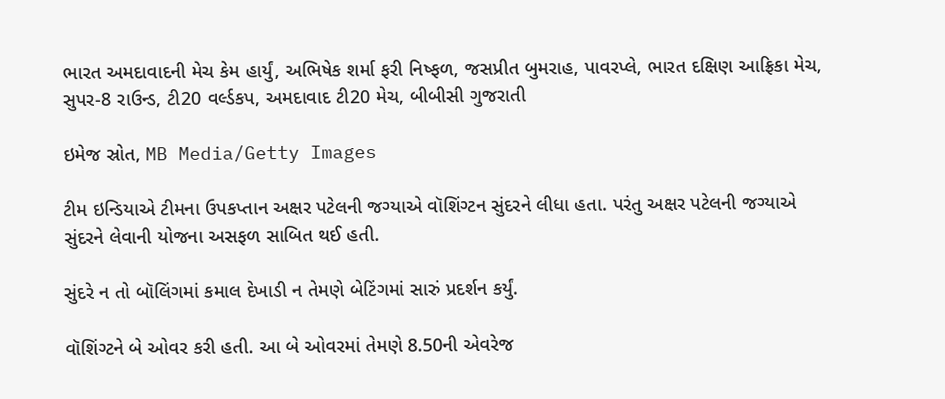ભારત અમદાવાદની મેચ કેમ હાર્યું, અભિષેક શર્મા ફરી નિષ્ફળ, જસપ્રીત બુમરાહ, પાવરપ્લે, ભારત દક્ષિણ આફ્રિકા મેચ, સુપર-8 રાઉન્ડ, ટી20 વર્લ્ડકપ, અમદાવાદ ટી20 મેચ, બીબીસી ગુજરાતી

ઇમેજ સ્રોત, MB Media/Getty Images

ટીમ ઇન્ડિયાએ ટીમના ઉપકપ્તાન અક્ષર પટેલની જગ્યાએ વૉશિંગ્ટન સુંદરને લીધા હતા. પરંતુ અક્ષર પટેલની જગ્યાએ સુંદરને લેવાની યોજના અસફળ સાબિત થઈ હતી.

સુંદરે ન તો બૉલિંગમાં કમાલ દેખાડી ન તેમણે બેટિંગમાં સારું પ્રદર્શન કર્યું.

વૉશિંગ્ટને બે ઓવર કરી હતી. આ બે ઓવરમાં તેમણે 8.50ની એવરેજ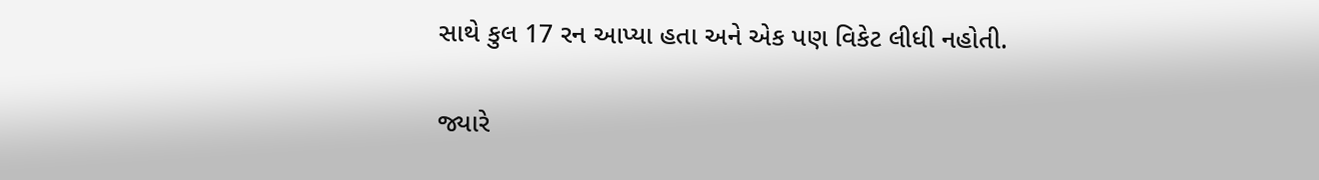સાથે કુલ 17 રન આપ્યા હતા અને એક પણ વિકેટ લીધી નહોતી.

જ્યારે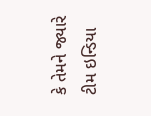કે તેમને જ્યારે ટીમ ઇન્ડિયા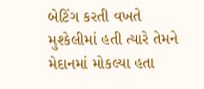બેટિંગ કરતી વખતે મુશ્કેલીમાં હતી ત્યારે તેમને મેદાનમાં મોકલ્યા હતા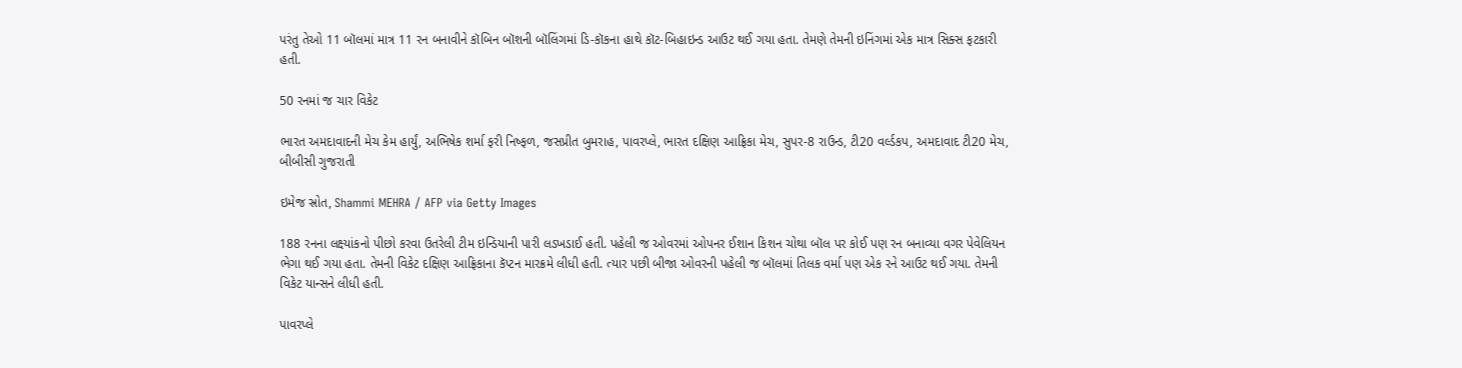પરંતુ તેઓ 11 બૉલમાં માત્ર 11 રન બનાવીને કૉબિન બૉશની બૉલિંગમાં ડિ-કૉકના હાથે કૉટ-બિહાઇન્ડ આઉટ થઈ ગયા હતા. તેમણે તેમની ઇનિંગમાં એક માત્ર સિક્સ ફટકારી હતી.

50 રનમાં જ ચાર વિકેટ

ભારત અમદાવાદની મેચ કેમ હાર્યું, અભિષેક શર્મા ફરી નિષ્ફળ, જસપ્રીત બુમરાહ, પાવરપ્લે, ભારત દક્ષિણ આફ્રિકા મેચ, સુપર-8 રાઉન્ડ, ટી20 વર્લ્ડકપ, અમદાવાદ ટી20 મેચ, બીબીસી ગુજરાતી

ઇમેજ સ્રોત, Shammi MEHRA / AFP via Getty Images

188 રનના લક્ષ્યાંકનો પીછો કરવા ઉતરેલી ટીમ ઇન્ડિયાની પારી લડખડાઈ હતી. પહેલી જ ઓવરમાં ઓપનર ઈશાન કિશન ચોથા બૉલ પર કોઈ પણ રન બનાવ્યા વગર પેવેલિયન ભેગા થઈ ગયા હતા. તેમની વિકેટ દક્ષિણ આફ્રિકાના કૅપ્ટન મારક્રમે લીધી હતી. ત્યાર પછી બીજા ઓવરની પહેલી જ બૉલમાં તિલક વર્મા પણ એક રને આઉટ થઈ ગયા. તેમની વિકેટ યાન્સને લીધી હતી.

પાવરપ્લે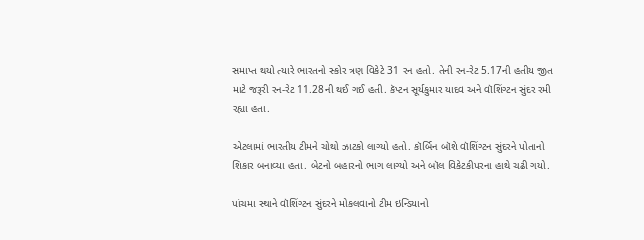સમાપ્ત થયો ત્યારે ભારતનો સ્કોર ત્રણ વિકેટે 31 રન હતો. તેની રન-રેટ 5.17ની હતીય જીત માટે જરૂરી રન-રેટ 11.28ની થઈ ગઈ હતી. કૅપ્ટન સૂર્યકુમાર યાદવ અને વૉશિંગ્ટન સુંદર રમી રહ્યા હતા.

એટલામાં ભારતીય ટીમને ચોથો ઝાટકો લાગ્યો હતો. કૉર્બિન બૉશે વૉશિંગ્ટન સુંદરને પોતાનો શિકાર બનાવ્યા હતા. બેટનો બહારનો ભાગ લાગ્યો અને બૉલ વિકેટકીપરના હાથે ચઢી ગયો.

પાંચમા સ્થાને વૉશિંગ્ટન સુંદરને મોકલવાનો ટીમ ઇન્ડિયાનો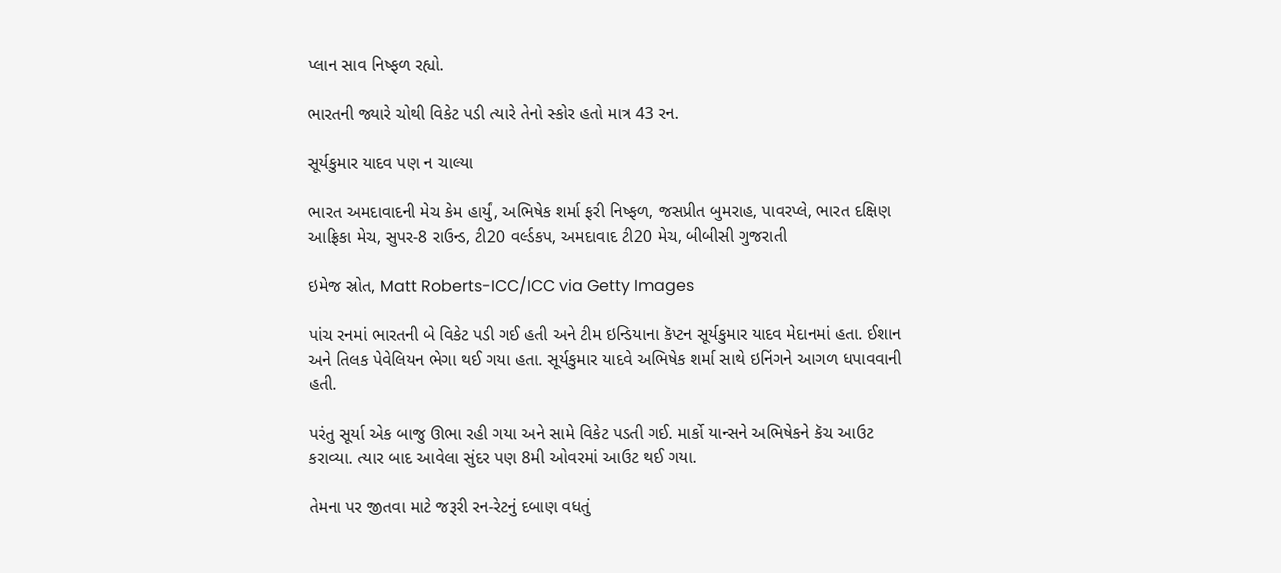પ્લાન સાવ નિષ્ફળ રહ્યો.

ભારતની જ્યારે ચોથી વિકેટ પડી ત્યારે તેનો સ્કોર હતો માત્ર 43 રન.

સૂર્યકુમાર યાદવ પણ ન ચાલ્યા

ભારત અમદાવાદની મેચ કેમ હાર્યું, અભિષેક શર્મા ફરી નિષ્ફળ, જસપ્રીત બુમરાહ, પાવરપ્લે, ભારત દક્ષિણ આફ્રિકા મેચ, સુપર-8 રાઉન્ડ, ટી20 વર્લ્ડકપ, અમદાવાદ ટી20 મેચ, બીબીસી ગુજરાતી

ઇમેજ સ્રોત, Matt Roberts-ICC/ICC via Getty Images

પાંચ રનમાં ભારતની બે વિકેટ પડી ગઈ હતી અને ટીમ ઇન્ડિયાના કૅપ્ટન સૂર્યકુમાર યાદવ મેદાનમાં હતા. ઈશાન અને તિલક પેવેલિયન ભેગા થઈ ગયા હતા. સૂર્યકુમાર યાદવે અભિષેક શર્મા સાથે ઇનિંગને આગળ ધપાવવાની હતી.

પરંતુ સૂર્યા એક બાજુ ઊભા રહી ગયા અને સામે વિકેટ પડતી ગઈ. માર્કો યાન્સને અભિષેકને કૅચ આઉટ કરાવ્યા. ત્યાર બાદ આવેલા સુંદર પણ 8મી ઓવરમાં આઉટ થઈ ગયા.

તેમના પર જીતવા માટે જરૂરી રન-રેટનું દબાણ વધતું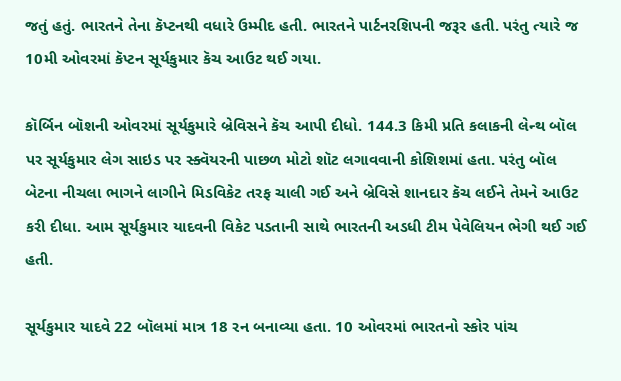જતું હતું. ભારતને તેના કૅપ્ટનથી વધારે ઉમ્મીદ હતી. ભારતને પાર્ટનરશિપની જરૂર હતી. પરંતુ ત્યારે જ 10મી ઓવરમાં કૅપ્ટન સૂર્યકુમાર કૅચ આઉટ થઈ ગયા.

કૉર્બિન બૉશની ઓવરમાં સૂર્યકુમારે બ્રેવિસને કૅચ આપી દીધો. 144.3 કિમી પ્રતિ કલાકની લેન્થ બૉલ પર સૂર્યકુમાર લેગ સાઇડ પર સ્ક્વૅયરની પાછળ મોટો શૉટ લગાવવાની કોશિશમાં હતા. પરંતુ બૉલ બેટના નીચલા ભાગને લાગીને મિડવિકેટ તરફ ચાલી ગઈ અને બ્રેવિસે શાનદાર કૅચ લઈને તેમને આઉટ કરી દીધા. આમ સૂર્યકુમાર યાદવની વિકેટ પડતાની સાથે ભારતની અડધી ટીમ પેવેલિયન ભેગી થઈ ગઈ હતી.

સૂર્યકુમાર યાદવે 22 બૉલમાં માત્ર 18 રન બનાવ્યા હતા. 10 ઓવરમાં ભારતનો સ્કોર પાંચ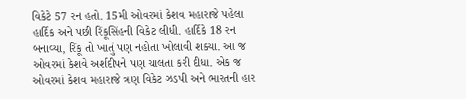વિકેટે 57 રન હતો. 15મી ઓવરમાં કેશવ મહારાજે પહેલા હાર્દિક અને પછી રિંકૂસિંહની વિકેટ લીધી. હાર્દિકે 18 રન બનાવ્યા, રિંકૂ તો ખાતું પણ નહોતા ખોલાવી શક્યા. આ જ ઓવરમાં કેશવે અર્શદીપને પણ ચાલતા કરી દીધા. એક જ ઓવરમાં કેશવ મહારાજે ત્રણ વિકેટ ઝડપી અને ભારતની હાર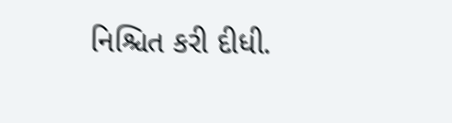નિશ્ચિત કરી દીધી.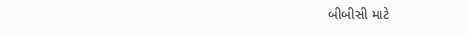બીબીસી માટે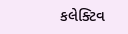કલેક્ટિવ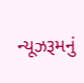ન્યૂઝરૂમનું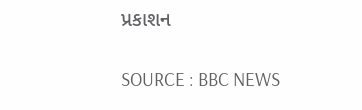પ્રકાશન

SOURCE : BBC NEWS